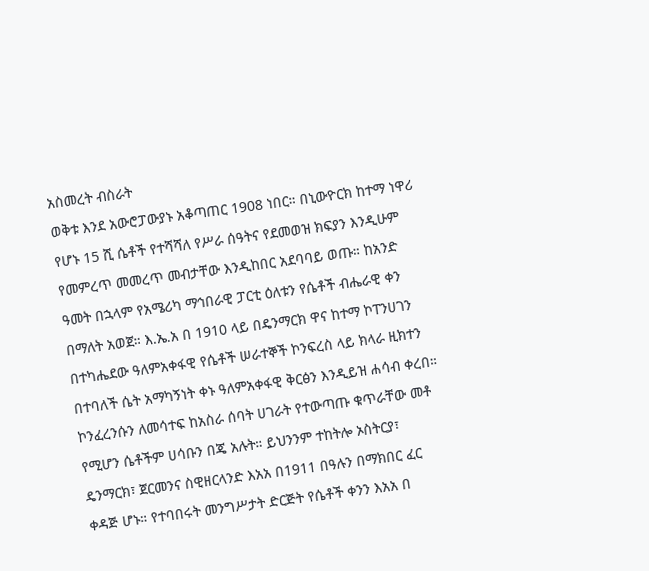አስመረት ብስራት
ወቅቱ እንደ አውሮፓውያኑ አቆጣጠር 1908 ነበር። በኒውዮርክ ከተማ ነዋሪ የሆኑ 15 ሺ ሴቶች የተሻሻለ የሥራ ሰዓትና የደመወዝ ክፍያን እንዲሁም የመምረጥ መመረጥ መብታቸው እንዲከበር አደባባይ ወጡ። ከአንድ ዓመት በኋላም የአሜሪካ ማኅበራዊ ፓርቲ ዕለቱን የሴቶች ብሔራዊ ቀን በማለት አወጀ። እ.ኤ.አ በ 1910 ላይ በዴንማርክ ዋና ከተማ ኮፐንሀገን በተካሔደው ዓለምአቀፋዊ የሴቶች ሠራተኞች ኮንፍረስ ላይ ክላራ ዚክተን በተባለች ሴት አማካኝነት ቀኑ ዓለምአቀፋዊ ቅርፅን እንዲይዝ ሐሳብ ቀረበ።
ኮንፈረንሱን ለመሳተፍ ከአስራ ሰባት ሀገራት የተውጣጡ ቁጥራቸው መቶ የሚሆን ሴቶችም ሀሳቡን በጄ አሉት። ይህንንም ተከትሎ ኦስትርያ፣ ዴንማርክ፣ ጀርመንና ስዊዘርላንድ እአአ በ1911 በዓሉን በማክበር ፈር ቀዳጅ ሆኑ። የተባበሩት መንግሥታት ድርጅት የሴቶች ቀንን እአአ በ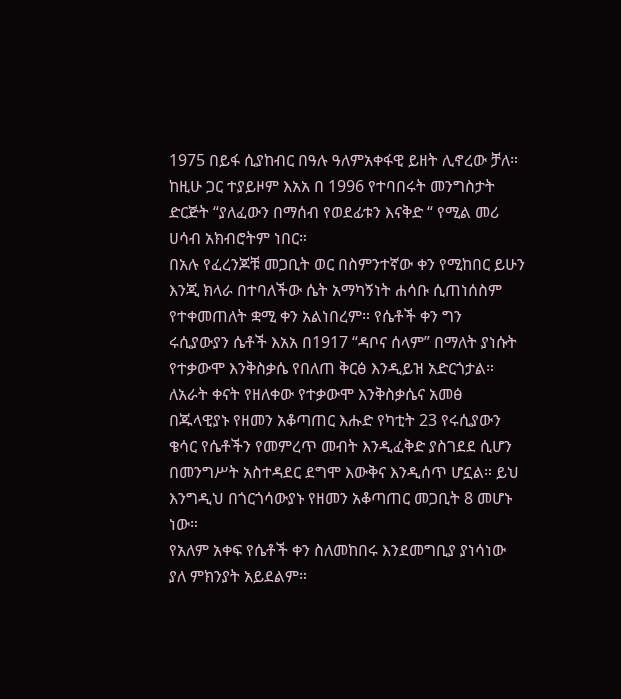1975 በይፋ ሲያከብር በዓሉ ዓለምአቀፋዊ ይዘት ሊኖረው ቻለ። ከዚሁ ጋር ተያይዞም እአአ በ 1996 የተባበሩት መንግስታት ድርጅት “ያለፈውን በማሰብ የወደፊቱን እናቅድ “ የሚል መሪ ሀሳብ አክብሮትም ነበር።
በአሉ የፈረንጆቹ መጋቢት ወር በስምንተኛው ቀን የሚከበር ይሁን እንጂ ክላራ በተባለችው ሴት አማካኝነት ሐሳቡ ሲጠነሰስም የተቀመጠለት ቋሚ ቀን አልነበረም። የሴቶች ቀን ግን ሩሲያውያን ሴቶች እአአ በ1917 “ዳቦና ሰላም” በማለት ያነሱት የተቃውሞ እንቅስቃሴ የበለጠ ቅርፅ እንዲይዝ አድርጎታል።
ለአራት ቀናት የዘለቀው የተቃውሞ እንቅስቃሴና አመፅ በጁላዊያኑ የዘመን አቆጣጠር እሑድ የካቲት 23 የሩሲያውን ቄሳር የሴቶችን የመምረጥ መብት እንዲፈቅድ ያስገደደ ሲሆን በመንግሥት አስተዳደር ደግሞ እውቅና እንዲሰጥ ሆኗል። ይህ እንግዲህ በጎርጎሳውያኑ የዘመን አቆጣጠር መጋቢት 8 መሆኑ ነው።
የአለም አቀፍ የሴቶች ቀን ስለመከበሩ እንደመግቢያ ያነሳነው ያለ ምክንያት አይደልም።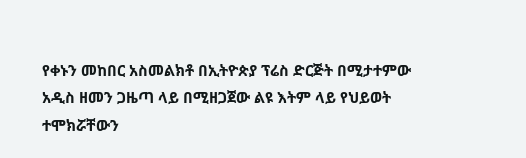የቀኑን መከበር አስመልክቶ በኢትዮጵያ ፕሬስ ድርጅት በሚታተምው አዲስ ዘመን ጋዜጣ ላይ በሚዘጋጀው ልዩ እትም ላይ የህይወት ተሞክሯቸውን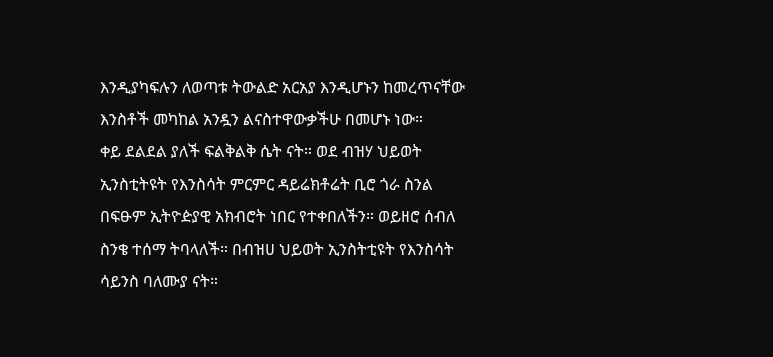እንዲያካፍሉን ለወጣቱ ትውልድ አርአያ እንዲሆኑን ከመረጥናቸው እንስቶች መካከል አንዷን ልናስተዋውቃችሁ በመሆኑ ነው።
ቀይ ደልደል ያለች ፍልቅልቅ ሴት ናት። ወደ ብዝሃ ህይወት ኢንስቲትዩት የእንስሳት ምርምር ዳይሬክቶሬት ቢሮ ጎራ ስንል በፍፁም ኢትዮዽያዊ አክብሮት ነበር የተቀበለችን። ወይዘሮ ሰብለ ስንቄ ተሰማ ትባላለች። በብዝሀ ህይወት ኢንስትቲዩት የእንስሳት ሳይንስ ባለሙያ ናት።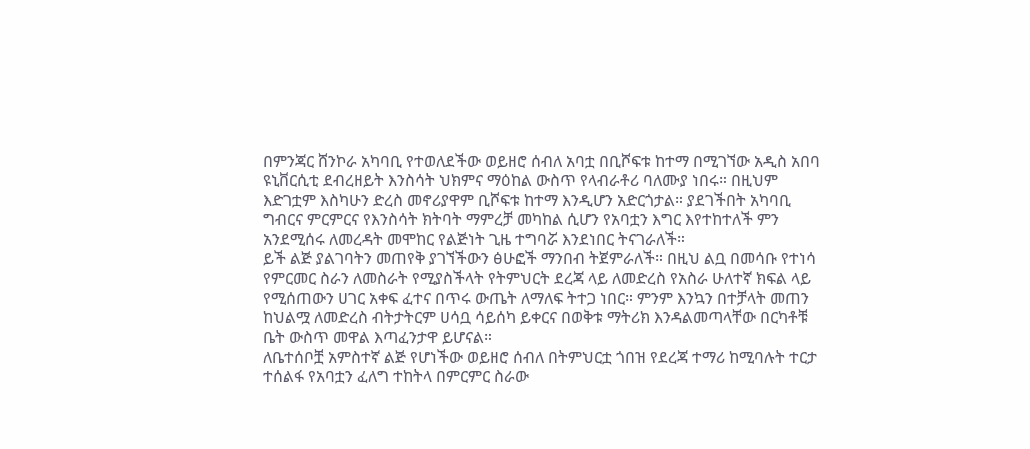በምንጃር ሸንኮራ አካባቢ የተወለደችው ወይዘሮ ሰብለ አባቷ በቢሾፍቱ ከተማ በሚገኘው አዲስ አበባ ዩኒቨርሲቲ ደብረዘይት እንስሳት ህክምና ማዕከል ውስጥ የላብራቶሪ ባለሙያ ነበሩ። በዚህም እድገቷም እስካሁን ድረስ መኖሪያዋም ቢሾፍቱ ከተማ እንዲሆን አድርጎታል። ያደገችበት አካባቢ ግብርና ምርምርና የእንስሳት ክትባት ማምረቻ መካከል ሲሆን የአባቷን እግር እየተከተለች ምን አንደሚሰሩ ለመረዳት መሞከር የልጅነት ጊዜ ተግባሯ እንደነበር ትናገራለች።
ይች ልጅ ያልገባትን መጠየቅ ያገኘችውን ፅሁፎች ማንበብ ትጀምራለች። በዚህ ልቧ በመሳቡ የተነሳ የምርመር ስራን ለመስራት የሚያስችላት የትምህርት ደረጃ ላይ ለመድረስ የአስራ ሁለተኛ ክፍል ላይ የሚሰጠውን ሀገር አቀፍ ፈተና በጥሩ ውጤት ለማለፍ ትተጋ ነበር። ምንም እንኳን በተቻላት መጠን ከህልሟ ለመድረስ ብትታትርም ሀሳቧ ሳይሰካ ይቀርና በወቅቱ ማትሪክ እንዳልመጣላቸው በርካቶቹ ቤት ውስጥ መዋል እጣፈንታዋ ይሆናል።
ለቤተሰቦቿ አምስተኛ ልጅ የሆነችው ወይዘሮ ሰብለ በትምህርቷ ጎበዝ የደረጃ ተማሪ ከሚባሉት ተርታ ተሰልፋ የአባቷን ፈለግ ተከትላ በምርምር ስራው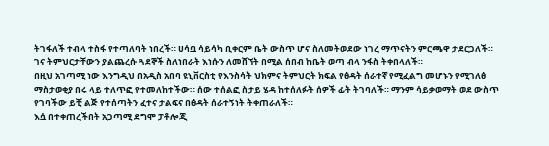ትገፋለች ተብላ ተስፋ የተጣለባት ነበረች። ሀሳቧ ሳይሳካ ቢቀርም ቤት ውስጥ ሆና ስለመትወደው ነገረ ማጥናትን ምርጫዋ ታደርጋለች። ገና ትምህርታቸውን ያልጨረሱ ጓደኞች ስለነበራት እነሱን ለመሸኘት በሚል ሰበብ ከቤት ወጣ ብላ ንፋስ ትቀበላለች።
በዚህ አገጣሚ ነው እንግዲህ በአዲስ አበባ ዩኒቨርስቲ የእንስሳት ህክምና ትምህርት ክፍል የፅዳት ሰራተኛ የሚፈልግ መሆኑን የሚገለፅ ማስታወቂያ በሩ ላይ ተለጥፎ የተመለከተችው። ሰው ተሰልፎ ስታይ ሄዳ ከተሰለፉት ሰዎች ፊት ትገባለች። ማንም ሳይቃወማት ወደ ውስጥ የገባችው ይቺ ልጅ የተሰጣትን ፈተና ታልፍና በፅዳት ሰራተኝነት ትቀጠራለች።
እሷ በተቀጠረችበት አጋጣሚ ደግሞ ፓቶሎጂ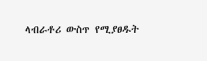ላብራቶሪ ውስጥ የሚያፀዱት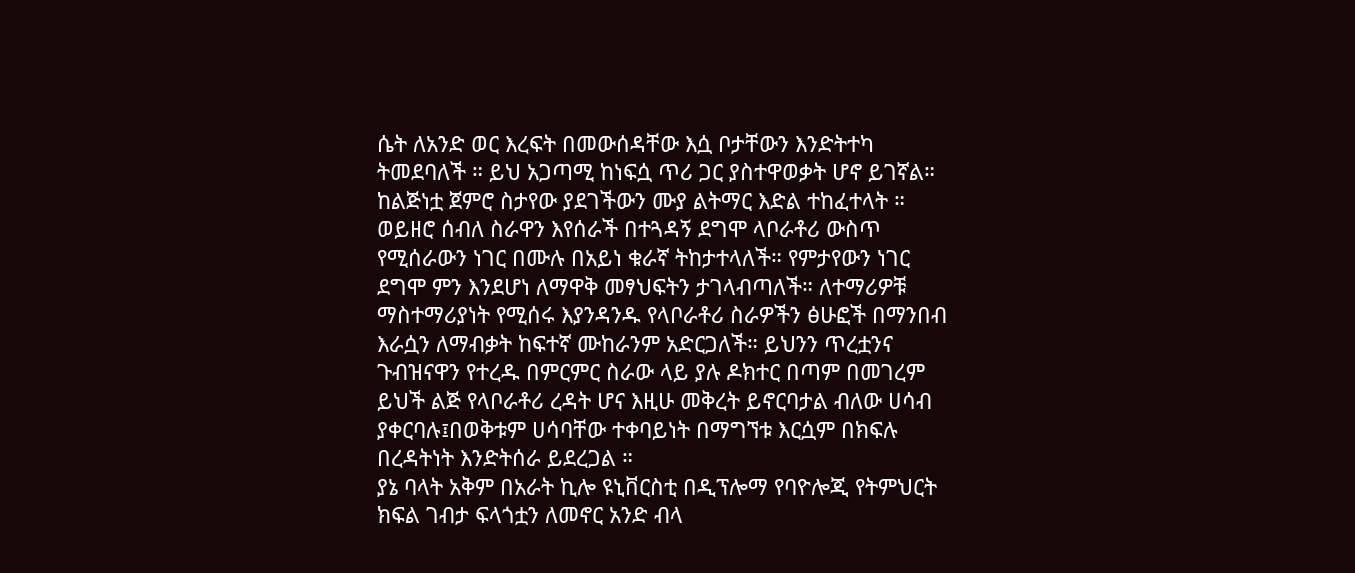ሴት ለአንድ ወር እረፍት በመውሰዳቸው እሷ ቦታቸውን እንድትተካ ትመደባለች ። ይህ አጋጣሚ ከነፍሷ ጥሪ ጋር ያስተዋወቃት ሆኖ ይገኛል። ከልጅነቷ ጀምሮ ስታየው ያደገችውን ሙያ ልትማር እድል ተከፈተላት ።
ወይዘሮ ሰብለ ስራዋን እየሰራች በተጓዳኝ ደግሞ ላቦራቶሪ ውስጥ የሚሰራውን ነገር በሙሉ በአይነ ቁራኛ ትከታተላለች። የምታየውን ነገር ደግሞ ምን እንደሆነ ለማዋቅ መፃህፍትን ታገላብጣለች። ለተማሪዎቹ ማስተማሪያነት የሚሰሩ እያንዳንዱ የላቦራቶሪ ስራዎችን ፅሁፎች በማንበብ እራሷን ለማብቃት ከፍተኛ ሙከራንም አድርጋለች። ይህንን ጥረቷንና ጉብዝናዋን የተረዱ በምርምር ስራው ላይ ያሉ ዶክተር በጣም በመገረም ይህች ልጅ የላቦራቶሪ ረዳት ሆና እዚሁ መቅረት ይኖርባታል ብለው ሀሳብ ያቀርባሉ፤በወቅቱም ሀሳባቸው ተቀባይነት በማግኘቱ እርሷም በክፍሉ በረዳትነት እንድትሰራ ይደረጋል ።
ያኔ ባላት አቅም በአራት ኪሎ ዩኒቨርስቲ በዲፕሎማ የባዮሎጂ የትምህርት ክፍል ገብታ ፍላጎቷን ለመኖር አንድ ብላ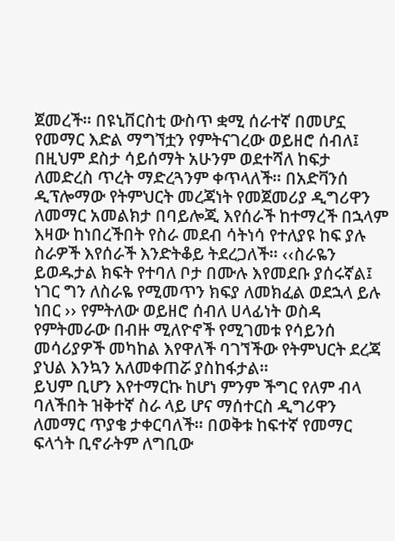ጀመረች። በዩኒቨርስቲ ውስጥ ቋሚ ሰራተኛ በመሆኗ የመማር እድል ማግኘቷን የምትናገረው ወይዘሮ ሰብለ፤ በዚህም ደስታ ሳይሰማት አሁንም ወደተሻለ ከፍታ ለመድረስ ጥረት ማድረጓንም ቀጥላለች። በአድቫንሰ ዲፕሎማው የትምህርት መረጃነት የመጀመሪያ ዲግሪዋን ለመማር አመልክታ በባይሎጂ እየሰራች ከተማረች በኋላም እዛው ከነበረችበት የስራ መደብ ሳትነሳ የተለያዩ ከፍ ያሉ ስራዎች እየሰራች እንድትቆይ ትደረጋለች። ‹‹ስራዬን ይወዱታል ክፍት የተባለ ቦታ በሙሉ እየመደቡ ያሰሩኛል፤ ነገር ግን ለስራዬ የሚመጥን ክፍያ ለመክፈል ወደኋላ ይሉ ነበር ›› የምትለው ወይዘሮ ሰብለ ሀላፊነት ወስዳ የምትመራው በብዙ ሚለዮኖች የሚገመቱ የሳይንሰ መሳሪያዎች መካከል እየዋለች ባገኘችው የትምህርት ደረጃ ያህል እንኳን አለመቀጠሯ ያስከፋታል።
ይህም ቢሆን እየተማርኩ ከሆነ ምንም ችግር የለም ብላ ባለችበት ዝቅተኛ ስራ ላይ ሆና ማሰተርስ ዲግሪዋን ለመማር ጥያቄ ታቀርባለች። በወቅቱ ከፍተኛ የመማር ፍላጎት ቢኖራትም ለግቢው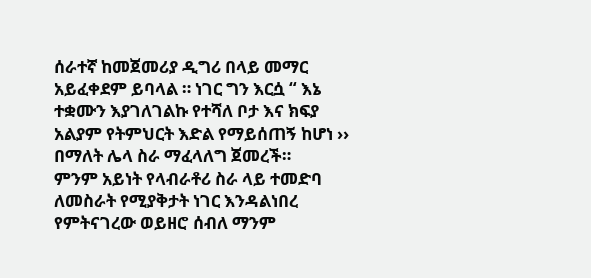ሰራተኛ ከመጀመሪያ ዲግሪ በላይ መማር አይፈቀደም ይባላል ። ነገር ግን እርሷ “ እኔ ተቋሙን እያገለገልኩ የተሻለ ቦታ እና ክፍያ አልያም የትምህርት እድል የማይሰጠኝ ከሆነ ›› በማለት ሌላ ስራ ማፈላለግ ጀመረች።
ምንም አይነት የላብራቶሪ ስራ ላይ ተመድባ ለመስራት የሚያቅታት ነገር እንዳልነበረ የምትናገረው ወይዘሮ ሰብለ ማንም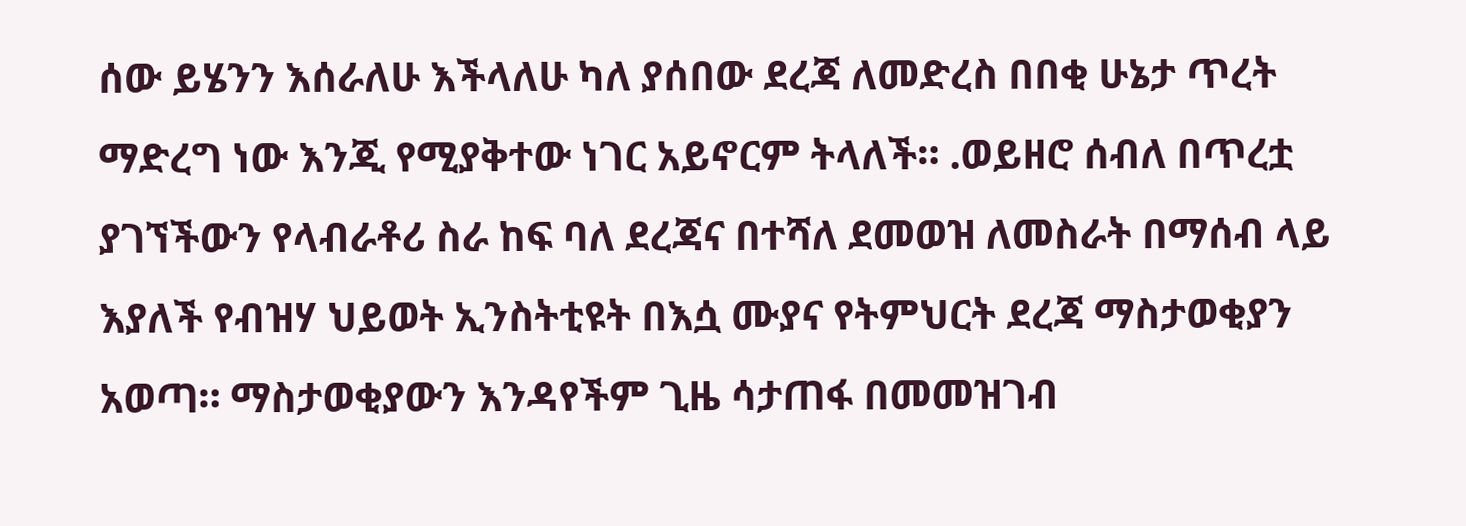ሰው ይሄንን እሰራለሁ እችላለሁ ካለ ያሰበው ደረጃ ለመድረስ በበቂ ሁኔታ ጥረት ማድረግ ነው እንጂ የሚያቅተው ነገር አይኖርም ትላለች። .ወይዘሮ ሰብለ በጥረቷ ያገኘችውን የላብራቶሪ ስራ ከፍ ባለ ደረጃና በተሻለ ደመወዝ ለመስራት በማሰብ ላይ እያለች የብዝሃ ህይወት ኢንስትቲዩት በእሷ ሙያና የትምህርት ደረጃ ማስታወቂያን አወጣ። ማስታወቂያውን እንዳየችም ጊዜ ሳታጠፋ በመመዝገብ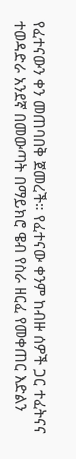የፈተናውን ቀን መጠባበቅ ጀመረች። የፈተናው ቀንም ከብዙ ሰዎች ጋር ተፈትናና ተወዳድራ አንደኛ በመውጣት በማይክሮ ዌብ የስራ ዘርፈ የመቀጠር እድልን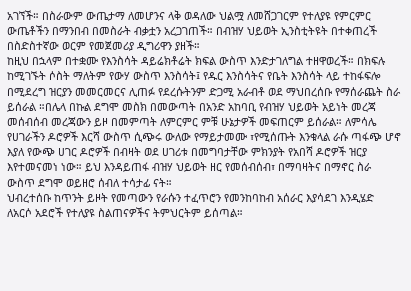አገኘች። በስራውም ውጤታማ ለመሆንና ላቅ ወዳለው ህልሟ ለመሸጋገርም የተለያዩ የምርምር ውጤቶችን በማንበብ በመስራት ብቃቷን አረጋገጠች። በብዝሃ ህይወት ኢንስቲትዩት በተቀጠረች በስድስተኛው ወርም የመጀመሪያ ዲግሪዋን ያዘች።
ከዚህ በኋላም በተቋሙ የእንስሳት ዳይሬክቶሬት ክፍል ውስጥ እንድታገለግል ተዘዋወረች። በክፍሉ ከሚገኙት ሶስት ማለትም የውሃ ውስጥ እንስሳት፤ የዱር እንስሳትና የቤት እንስሳት ላይ ተከፋፍሎ በሚደረግ ዝርያን መመርመርና ሊጠፉ የደረሱትንም ድጋሚ አራብቶ ወደ ማህበረሰቡ የማሰራጨት ስራ ይሰራል ።በሌላ በኩል ደግሞ መስክ በመውጣት በአንድ አከባቢ የብዝሃ ህይወት አይነት መረጃ መሰብሰብ መረጃውን ይዞ በመምጣት ለምርምር ምቹ ሁኔታዎች መፍጠርም ይሰራል። ለምሳሌ የሀገራችን ዶሮዎች እርሻ ውስጥ ሲጭሩ ውለው የማይታመሙ ፣የሚሰጡት እንቁላል ራሱ ጣፋጭ ሆኖ እያለ የውጭ ሀገር ዶሮዎች በብዛት ወደ ሀገሪቱ በመግባታቸው ምክንያት የአበሻ ዶሮዎች ዝርያ እየተመናመነ ነው። ይህ እንዳይጠፋ ብዝሃ ህይወት ዘር የመሰብሰብ፣ በማባዛትና በማኖር ስራ ውስጥ ደግሞ ወይዘሮ ሰብለ ተሳታፊ ናት።
ህብረተሰቡ ከጥንት ይዞት የመጣውን የራሱን ተፈጥሮን የመንከባከብ አሰራር እያሳደገ እንዲሄድ ለአርሶ አደሮች የተለያዩ ስልጠናዎችና ትምህርትም ይሰጣል።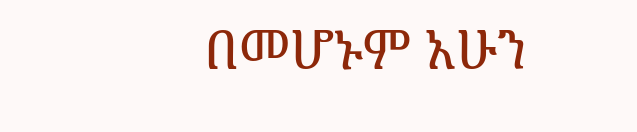በመሆኑም አሁን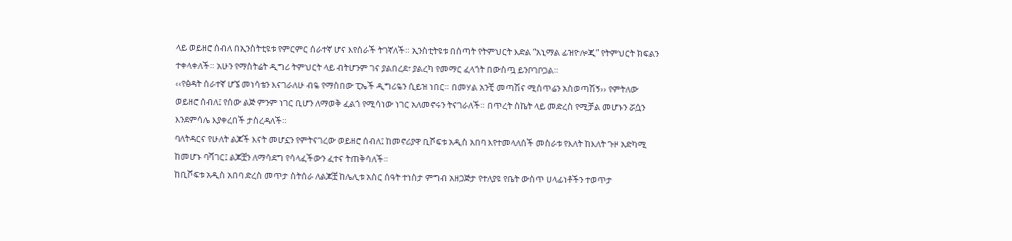ላይ ወይዘሮ ሰብለ በኢንስትቲዩቱ የምርምር ሰራተኛ ሆና እየሰራች ትገኛለች። ኢንስቲትዩቱ በሰጣት የትምህርት እድል “አኒማል ፊዝዮሎጂ” የትምህርት ክፍልን ተቀላቀለች። አሁን የማስትሬት ዲግሪ ትምህርት ላይ ብትሆንም ገና ያልበረደ፣ ያልረካ የመማር ፈላጎት በውስጧ ይንቦገቦጋል።
‹‹የፅዳት ሰራተኛ ሆኜ መነሳቴን እናገራለሁ ብዬ የማስበው ፒኤች ዲግሪዬን ሲይዝ ነበር። በመሃል አንቺ መጣሽና ሚስጥሬን አስወጣሽኝ›› የምትለው ወይዘሮ ሰብለ፤ የሰው ልጅ ምንም ነገር ቢሆን ለማወቅ ፈልጎ የሚሳነው ነገር አለመኖሩን ትናገራለች። በጥረት ስኬት ላይ መድረስ የሚቻል መሆኑን ሯሷን እንደምሳሌ እያቀረበች ታስረዳለች።
ባለትዳርና የሁለት ልጆች እናት መሆኗን የምትናገረው ወይዘሮ ሰብለ፤ ከመኖሪያዋ ቢሾፍቱ አዲስ አበባ እየተመላለሰች መስራቱ የእለት ከእለት ጉዞ አድካሚ ከመሆኑ ባሻገር፤ ልጆቿን ለማሳደግ የሳላፈችውን ፈተና ትጠቅሳለች።
ከቢሾፍቱ አዲስ አበባ ድረስ መጥታ ስትሰራ ለልጆቿ ከሌሊቱ አስር ሰዓት ተነስታ ምግብ አዘጋጅታ የተለያዩ የቤት ውስጥ ሀላፊነቶችን ተወጥታ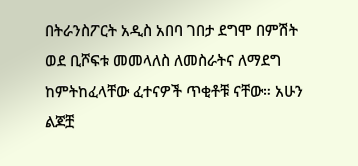በትራንስፖርት አዲስ አበባ ገበታ ደግሞ በምሽት ወደ ቢሾፍቱ መመላለስ ለመስራትና ለማደግ ከምትከፈላቸው ፈተናዎች ጥቂቶቹ ናቸው። አሁን ልጆቿ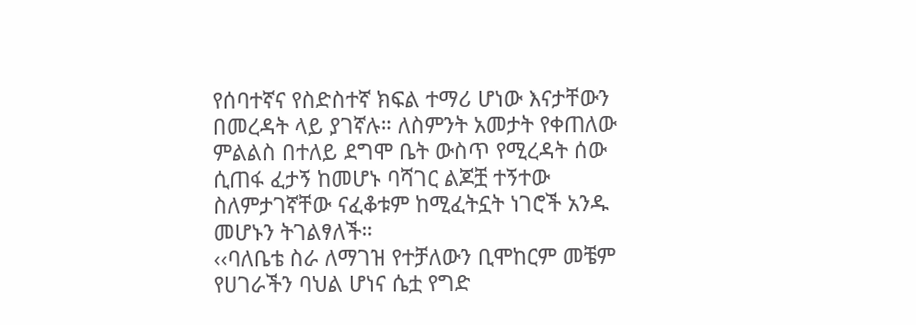የሰባተኛና የስድስተኛ ክፍል ተማሪ ሆነው እናታቸውን በመረዳት ላይ ያገኛሉ። ለስምንት አመታት የቀጠለው ምልልስ በተለይ ደግሞ ቤት ውስጥ የሚረዳት ሰው ሲጠፋ ፈታኝ ከመሆኑ ባሻገር ልጆቿ ተኝተው ስለምታገኛቸው ናፈቆቱም ከሚፈትኗት ነገሮች አንዱ መሆኑን ትገልፃለች።
‹‹ባለቤቴ ስራ ለማገዝ የተቻለውን ቢሞከርም መቼም የሀገራችን ባህል ሆነና ሴቷ የግድ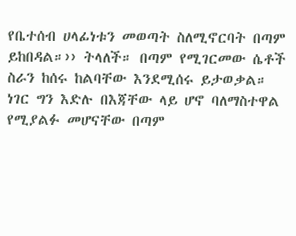የቤተሰብ ሀላፊነቱን መወጣት ስለሚኖርባት በጣም ይከበዳል።›› ትላለች። በጣም የሚገርመው ሴቶች ስራን ከሰሩ ከልባቸው እንደሚሰሩ ይታወቃል። ነገር ግን እድሉ በእጃቸው ላይ ሆኖ ባለማስተዋል የሚያልፉ መሆናቸው በጣም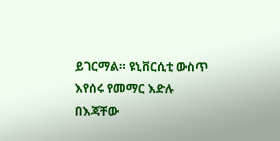ይገርማል። ዩኒቨርሲቲ ውስጥ እየሰሩ የመማር እድሉ በእጃቸው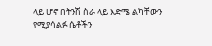ላይ ሆኖ በትንሽ ስራ ላይ እድሜ ልካቸውን የሚያሳልፉ ሴቶችን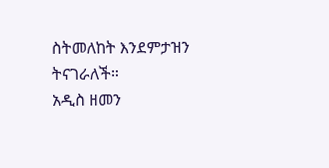ስትመለከት እንደምታዝን ትናገራለች።
አዲስ ዘመን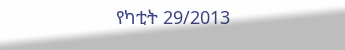የካቲት 29/2013